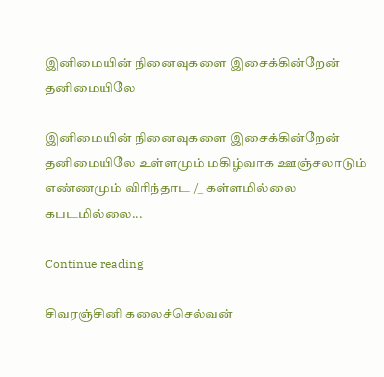இனிமையின் நினைவுகளை இசைக்கின்றேன் தனிமையிலே

இனிமையின் நினைவுகளை இசைக்கின்றேன் தனிமையிலே உள்ளமும் மகிழ்வாக ஊஞ்சலாடும் எண்ணமும் விரிந்தாட /_ கள்ளமில்லை கபடமில்லை...

Continue reading

சிவரஞ்சினி கலைச்செல்வன்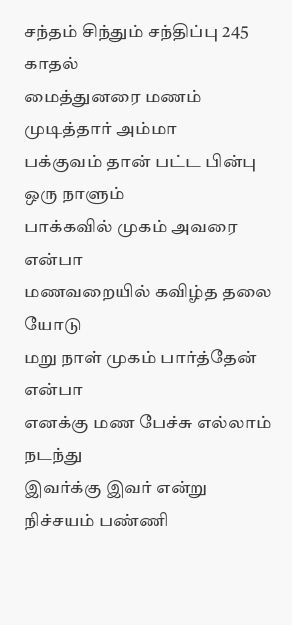சந்தம் சிந்தும் சந்திப்பு 245
காதல்
மைத்துனரை மணம் முடித்தார் அம்மா
பக்குவம் தான் பட்ட பின்பு
ஒரு நாளும்
பாக்கவில் முகம் அவரை என்பா
மணவறையில் கவிழ்த தலை யோடு
மறு நாள் முகம் பார்த்தேன் என்பா
எனக்கு மண பேச்சு எல்லாம் நடந்து
இவர்க்கு இவர் என்று
நிச்சயம் பண்ணி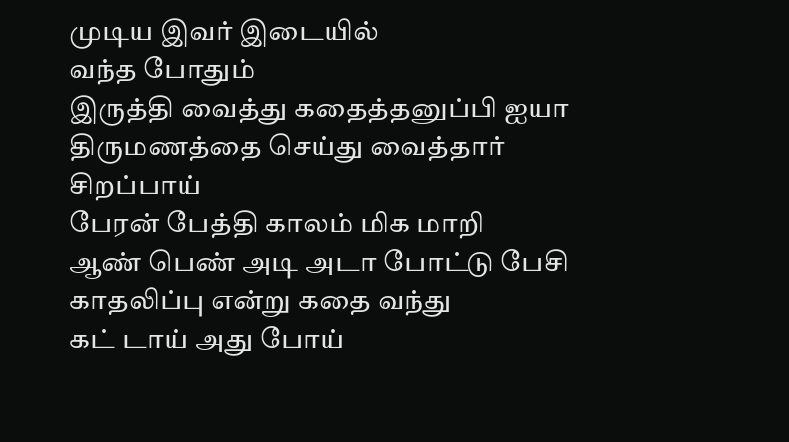முடிய இவர் இடையில்
வந்த போதும்
இருத்தி வைத்து கதைத்தனுப்பி ஐயா
திருமணத்தை செய்து வைத்தார் சிறப்பாய்
பேரன் பேத்தி காலம் மிக மாறி
ஆண் பெண் அடி அடா போட்டு பேசி
காதலிப்பு என்று கதை வந்து
கட் டாய் அது போய்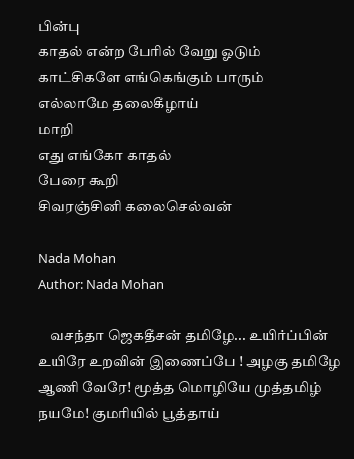பின்பு
காதல் என்ற பேரில் வேறு ஓடும்
காட்சிகளே எங்கெங்கும் பாரும்
எல்லாமே தலைகீழாய்
மாறி
எது எங்கோ காதல்
பேரை கூறி
சிவரஞ்சினி கலைசெல்வன்

Nada Mohan
Author: Nada Mohan

    வசந்தா ஜெகதீசன் தமிழே... உயிர்ப்பின் உயிரே உறவின் இணைப்பே ! அழகு தமிழே ஆணி வேரே! மூத்த மொழியே முத்தமிழ் நயமே! குமரியில் பூத்தாய்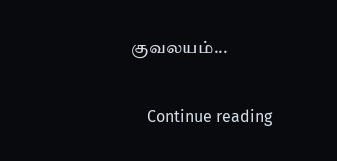குவலயம்...

    Continue reading